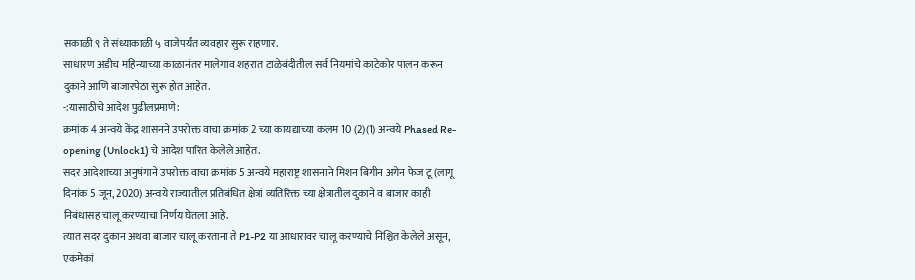सकाळी ९ ते संध्याकाळी ५ वाजेपर्यंत व्यवहार सुरू राहणार.
साधारण अडीच महिन्याच्या काळानंतर मालेगाव शहरात टाळेबंदीतील सर्व नियमांचे काटेकोर पालन करून दुकाने आणि बाजारपेठा सुरू होत आहेत.
-:यासाठीचे आदेश पुढीलप्रमाणे:
क्रमांक 4 अन्वये केंद्र शासनने उपरोक्त वाचा क्रमांक 2 च्या कायद्याच्या कलम 10 (2)(1) अन्वये Phased Re-opening (Unlock1) चे आदेश पारित केलेले आहेत.
सदर आदेशाच्या अनुषंगाने उपरोक्त वाचा क्रमांक 5 अन्वये महाराष्ट्र शासनाने मिशन बिगीन अगेन फेज टू (लागू दिनांक 5 जून, 2020) अन्वये राज्यातील प्रतिबंधित क्षेत्रां व्यतिरिक्त च्या क्षेत्रातील दुकाने व बाजार काही निबंधासह चालू करण्याचा निर्णय घेतला आहे.
त्यात सदर दुकान अथवा बाजार चालू करताना ते P1-P2 या आधारावर चालू करण्याचे निश्चित केलेले असून, एकमेकां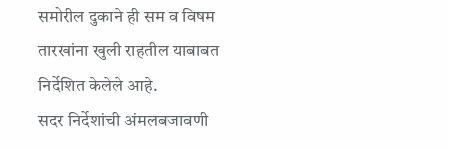समोरील दुकाने ही सम व विषम तारखांना खुली राहतील याबाबत निर्देशित केलेले आहे.
सदर निर्देशांची अंमलबजावणी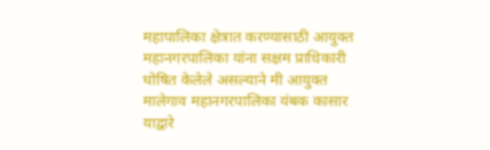महापालिका क्षेत्रात करण्यासाठी आयुक्त महानगरपालिका यांना सक्षम प्राधिकारी घोषित केलेले असल्याने मी आयुक्त मालेगाव महानगरपालिका यंबक कासार याद्वारे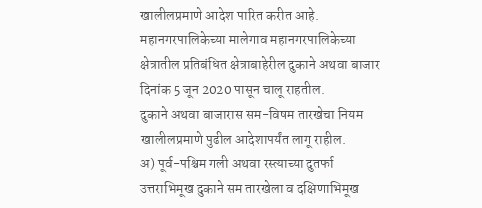खालीलप्रमाणे आदेश पारित करीत आहे.
महानगरपालिकेच्या मालेगाव महानगरपालिकेच्या क्षेत्रातील प्रतिबंधित क्षेत्राबाहेरील दुकाने अथवा बाजार दिनांक 5 जून 2020 पासून चालू राहतील.
दुकाने अथवा बाजारास सम-विषम तारखेचा नियम खालीलप्रमाणे पुढील आदेशापर्यंत लागू राहील.
अ) पूर्व-पश्चिम गली अथवा रस्त्याच्या दुतर्फा उत्तराभिमूख दुकाने सम तारखेला व दक्षिणाभिमूख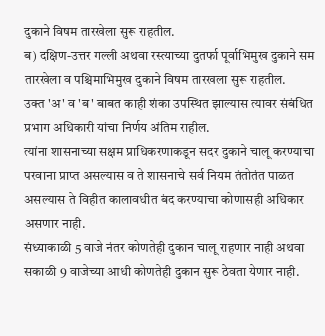दुकाने विषम तारखेला सुरू राहतील.
ब) दक्षिण-उत्तर गल्ली अथवा रस्त्याच्या दुतर्फा पूर्वाभिमुख दुकाने सम तारखेला व पश्चिमाभिमुख दुकाने विषम तारखला सुरू राहतील.
उक्त 'अ' व 'ब' बाबत काही शंका उपस्थित झाल्यास त्यावर संबंधित प्रभाग अधिकारी यांचा निर्णय अंतिम राहील.
त्यांना शासनाच्या सक्षम प्राधिकरणाकडून सदर दुकाने चालू करण्याचा परवाना प्राप्त असल्यास व ते शासनाचे सर्व नियम तंतोतंत पाळत असल्यास ते विहीत कालावधीत बंद करण्याचा कोणासही अधिकार असणार नाही.
संध्याकाळी 5 वाजे नंतर कोणतेही दुकान चालू राहणार नाही अथवा सकाळी 9 वाजेच्या आधी कोणतेही दुकान सुरू ठेवता येणार नाही.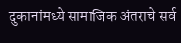दुकानांमध्ये सामाजिक अंतराचे सर्व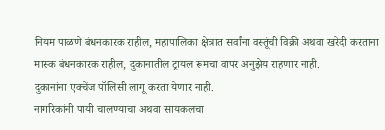नियम पाळणे बंधनकारक राहील, महापालिका क्षेत्रात सर्वांना वस्तूंची विक्री अथवा खरेदी करताना मास्क बंधनकारक राहील, दुकानातील ट्रायल रूमचा वापर अनुझेय राहणार नाही.
दुकानांना एक्चेंज पॉलिसी लागू करता येणार नाही.
नागरिकांनी पायी चालण्याचा अथवा सायकलचा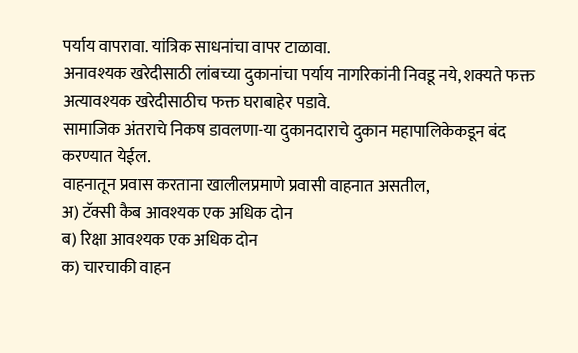पर्याय वापरावा. यांत्रिक साधनांचा वापर टाळावा.
अनावश्यक खरेदीसाठी लांबच्या दुकानांचा पर्याय नागरिकांनी निवडू नये, शक्यते फक्त अत्यावश्यक खरेदीसाठीच फक्त घराबाहेर पडावे.
सामाजिक अंतराचे निकष डावलणा-या दुकानदाराचे दुकान महापालिकेकडून बंद करण्यात येईल.
वाहनातून प्रवास करताना खालीलप्रमाणे प्रवासी वाहनात असतील,
अ) टॅक्सी कैब आवश्यक एक अधिक दोन
ब) रिक्षा आवश्यक एक अधिक दोन
क) चारचाकी वाहन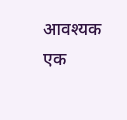आवश्यक एक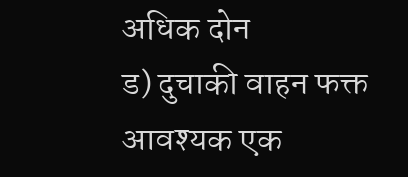अधिक दोन
ड) दुचाकी वाहन फक्त आवश्यक एक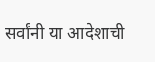सर्वांनी या आदेशाची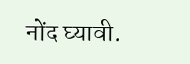नोंद घ्यावी.